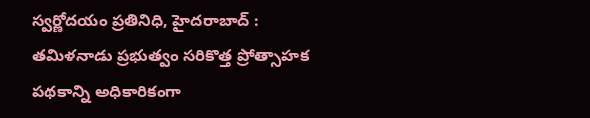స్వర్ణోదయం ప్రతినిధి, హైదరాబాద్ : తమిళనాడు ప్రభుత్వం సరికొత్త ప్రోత్సాహక పథకాన్ని అధికారికంగా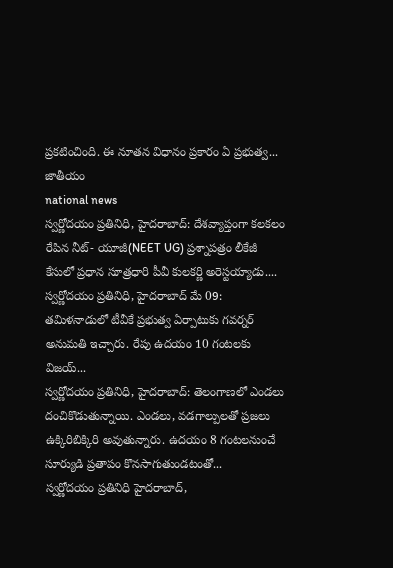ప్రకటించింది. ఈ నూతన విధానం ప్రకారం ఏ ప్రభుత్వ...
జాతీయం
national news
స్వర్ణోదయం ప్రతినిధి, హైదరాబాద్: దేశవ్యాప్తంగా కలకలం రేపిన నీట్- యూజీ(NEET UG) ప్రశ్నాపత్రం లీకేజీ కేసులో ప్రధాన సూత్రధారి పీవీ కులకర్ణి అరెస్టయ్యాడు....
స్వర్ణోదయం ప్రతినిధి, హైదరాబాద్ మే 09: తమిళనాడులో టీవీకే ప్రభుత్వ ఏర్పాటుకు గవర్నర్ అనుమతి ఇచ్చారు. రేపు ఉదయం 10 గంటలకు విజయ్...
స్వర్ణోదయం ప్రతినిధి, హైదరాబాద్: తెలంగాణలో ఎండలు దంచికొడుతున్నాయి. ఎండలు, వడగాల్పులతో ప్రజలు ఉక్కిరిబిక్కిరి అవుతున్నారు. ఉదయం 8 గంటలనుంచే సూర్యుడి ప్రతాపం కొనసాగుతుండటంతో...
స్వర్ణోదయం ప్రతినిధి హైదరాబాద్,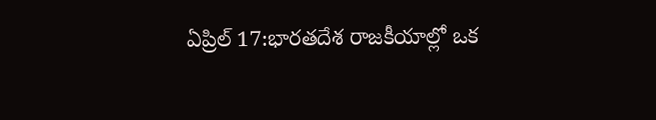ఏప్రిల్ 17:భారతదేశ రాజకీయాల్లో ఒక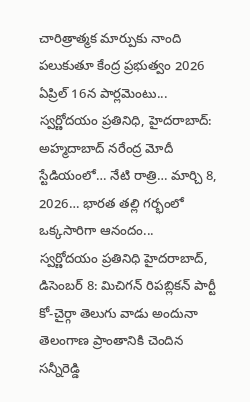చారిత్రాత్మక మార్పుకు నాంది పలుకుతూ కేంద్ర ప్రభుత్వం 2026 ఏప్రిల్ 16న పార్లమెంటు...
స్వర్ణోదయం ప్రతినిధి, హైదరాబాద్: అహ్మదాబాద్ నరేంద్ర మోదీ స్టేడియంలో… నేటి రాత్రి… మార్చి 8, 2026… భారత తల్లి గర్భంలో ఒక్కసారిగా ఆనందం...
స్వర్ణోదయం ప్రతినిధి హైదరాబాద్, డిసెంబర్ 8: మిచిగన్ రిపబ్లికన్ పార్టీ కో-చైర్గా తెలుగు వాడు అందునా తెలంగాణ ప్రాంతానికి చెందిన సన్నీరెడ్డి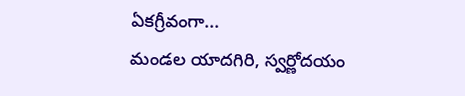ఏకగ్రీవంగా...
మండల యాదగిరి, స్వర్ణోదయం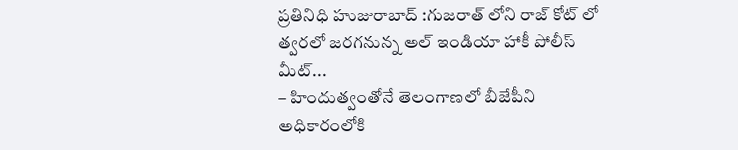ప్రతినిధి హుజురాబాద్ :గుజరాత్ లోని రాజ్ కోట్ లో త్వరలో జరగనున్న అల్ ఇండియా హాకీ పోలీస్ మీట్...
– హిందుత్వంతోనే తెలంగాణలో బీజేపీని అధికారంలోకి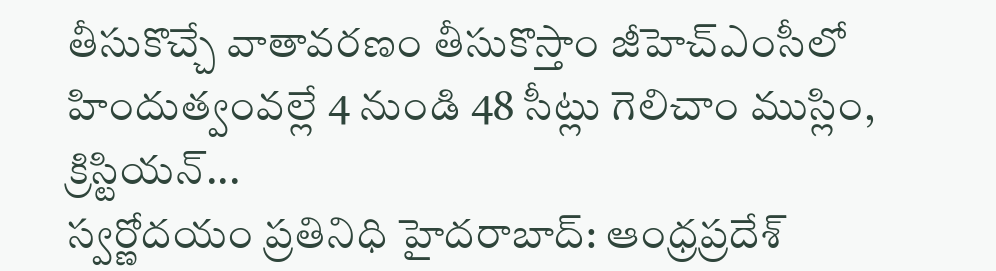తీసుకొచ్చే వాతావరణం తీసుకొస్తాం జీహెచ్ఎంసీలో హిందుత్వంవల్లే 4 నుండి 48 సీట్లు గెలిచాం ముస్లిం, క్రిస్టియన్...
స్వర్ణోదయం ప్రతినిధి హైదరాబాద్: ఆంధ్రప్రదేశ్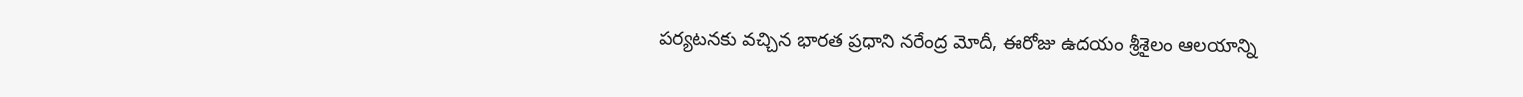పర్యటనకు వచ్చిన భారత ప్రధాని నరేంద్ర మోదీ, ఈరోజు ఉదయం శ్రీశైలం ఆలయాన్ని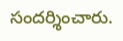సందర్శించారు.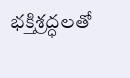భక్తిశ్రద్ధలతో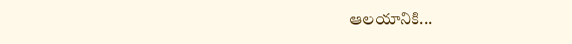ఆలయానికి...